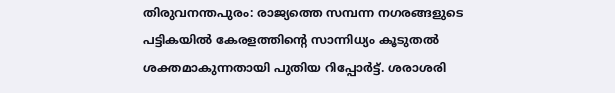തിരുവനന്തപുരം: രാജ്യത്തെ സമ്പന്ന നഗരങ്ങളുടെ പട്ടികയിൽ കേരളത്തിന്റെ സാന്നിധ്യം കൂടുതൽ ശക്തമാകുന്നതായി പുതിയ റിപ്പോർട്ട്. ശരാശരി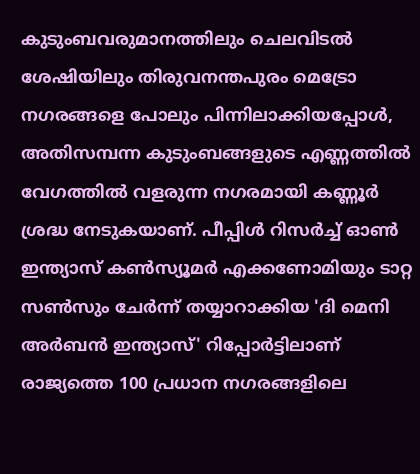കുടുംബവരുമാനത്തിലും ചെലവിടൽ ശേഷിയിലും തിരുവനന്തപുരം മെട്രോ നഗരങ്ങളെ പോലും പിന്നിലാക്കിയപ്പോൾ, അതിസമ്പന്ന കുടുംബങ്ങളുടെ എണ്ണത്തിൽ വേഗത്തിൽ വളരുന്ന നഗരമായി കണ്ണൂർ ശ്രദ്ധ നേടുകയാണ്. പീപ്പിൾ റിസർച്ച് ഓൺ ഇന്ത്യാസ് കൺസ്യൂമർ എക്കണോമിയും ടാറ്റ സൺസും ചേർന്ന് തയ്യാറാക്കിയ 'ദി മെനി അർബൻ ഇന്ത്യാസ്' റിപ്പോർട്ടിലാണ് രാജ്യത്തെ 100 പ്രധാന നഗരങ്ങളിലെ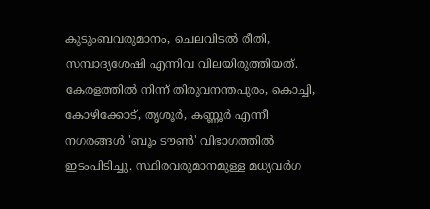കുടുംബവരുമാനം, ചെലവിടൽ രീതി, സമ്പാദ്യശേഷി എന്നിവ വിലയിരുത്തിയത്.
കേരളത്തിൽ നിന്ന് തിരുവനന്തപുരം, കൊച്ചി, കോഴിക്കോട്, തൃശൂർ, കണ്ണൂർ എന്നീ നഗരങ്ങൾ 'ബൂം ടൗൺ' വിഭാഗത്തിൽ ഇടംപിടിച്ചു. സ്ഥിരവരുമാനമുള്ള മധ്യവർഗ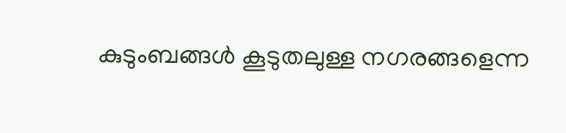കുടുംബങ്ങൾ കൂടുതലുള്ള നഗരങ്ങളെന്ന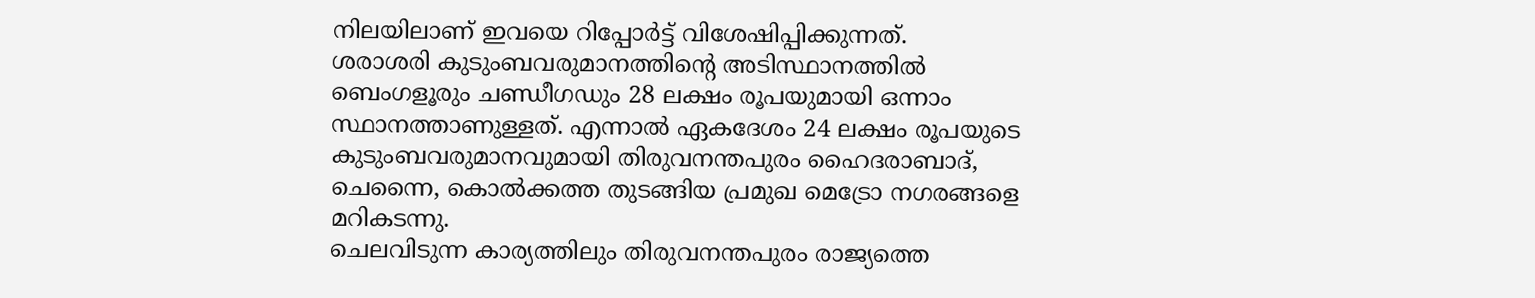നിലയിലാണ് ഇവയെ റിപ്പോർട്ട് വിശേഷിപ്പിക്കുന്നത്.
ശരാശരി കുടുംബവരുമാനത്തിന്റെ അടിസ്ഥാനത്തിൽ ബെംഗളൂരും ചണ്ഡീഗഡും 28 ലക്ഷം രൂപയുമായി ഒന്നാം സ്ഥാനത്താണുള്ളത്. എന്നാൽ ഏകദേശം 24 ലക്ഷം രൂപയുടെ കുടുംബവരുമാനവുമായി തിരുവനന്തപുരം ഹൈദരാബാദ്, ചെന്നൈ, കൊൽക്കത്ത തുടങ്ങിയ പ്രമുഖ മെട്രോ നഗരങ്ങളെ മറികടന്നു.
ചെലവിടുന്ന കാര്യത്തിലും തിരുവനന്തപുരം രാജ്യത്തെ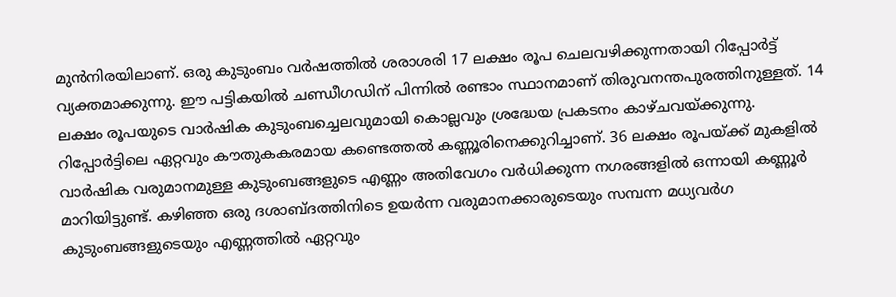മുൻനിരയിലാണ്. ഒരു കുടുംബം വർഷത്തിൽ ശരാശരി 17 ലക്ഷം രൂപ ചെലവഴിക്കുന്നതായി റിപ്പോർട്ട് വ്യക്തമാക്കുന്നു. ഈ പട്ടികയിൽ ചണ്ഡീഗഡിന് പിന്നിൽ രണ്ടാം സ്ഥാനമാണ് തിരുവനന്തപുരത്തിനുള്ളത്. 14 ലക്ഷം രൂപയുടെ വാർഷിക കുടുംബച്ചെലവുമായി കൊല്ലവും ശ്രദ്ധേയ പ്രകടനം കാഴ്ചവയ്ക്കുന്നു.
റിപ്പോർട്ടിലെ ഏറ്റവും കൗതുകകരമായ കണ്ടെത്തൽ കണ്ണൂരിനെക്കുറിച്ചാണ്. 36 ലക്ഷം രൂപയ്ക്ക് മുകളിൽ വാർഷിക വരുമാനമുള്ള കുടുംബങ്ങളുടെ എണ്ണം അതിവേഗം വർധിക്കുന്ന നഗരങ്ങളിൽ ഒന്നായി കണ്ണൂർ മാറിയിട്ടുണ്ട്. കഴിഞ്ഞ ഒരു ദശാബ്ദത്തിനിടെ ഉയർന്ന വരുമാനക്കാരുടെയും സമ്പന്ന മധ്യവർഗ കുടുംബങ്ങളുടെയും എണ്ണത്തിൽ ഏറ്റവും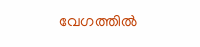വേഗത്തിൽ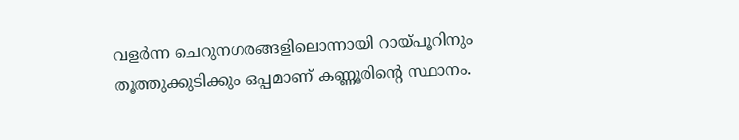വളർന്ന ചെറുനഗരങ്ങളിലൊന്നായി റായ്പൂറിനും തൂത്തുക്കുടിക്കും ഒപ്പമാണ് കണ്ണൂരിന്റെ സ്ഥാനം.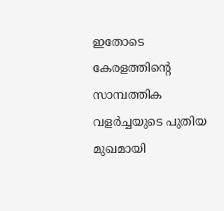ഇതോടെ കേരളത്തിന്റെ സാമ്പത്തിക വളർച്ചയുടെ പുതിയ മുഖമായി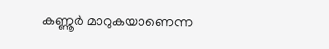കണ്ണൂർ മാറുകയാണെന്ന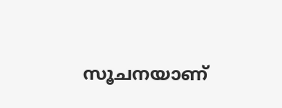സൂചനയാണ്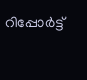റിപ്പോർട്ട്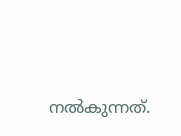നൽകുന്നത്.